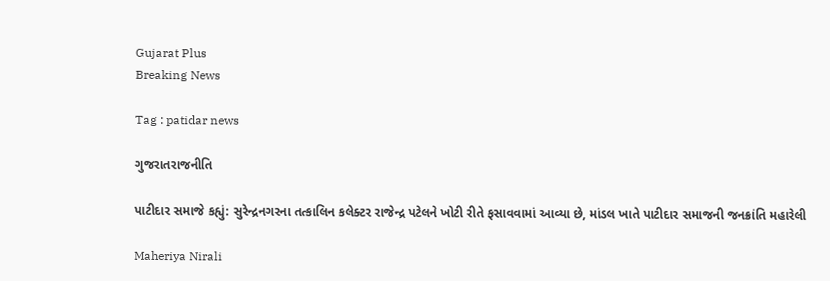Gujarat Plus
Breaking News

Tag : patidar news

ગુજરાતરાજનીતિ

પાટીદાર સમાજે કહ્યું: સુરેન્દ્રનગરના તત્કાલિન કલેક્ટર રાજેન્દ્ર પટેલને ખોટી રીતે ફસાવવામાં આવ્યા છે, માંડલ ખાતે પાટીદાર સમાજની જનક્રાંતિ મહારેલી

Maheriya Nirali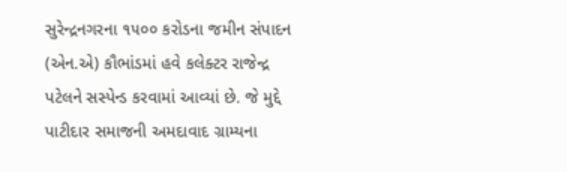સુરેન્દ્રનગરના ૧૫૦૦ કરોડના જમીન સંપાદન (એન.એ) કૌભાંડમાં હવે કલેક્ટર રાજેન્દ્ર પટેલને સસ્પેન્ડ કરવામાં આવ્યાં છે. જે મુદ્દે પાટીદાર સમાજની અમદાવાદ ગ્રામ્યના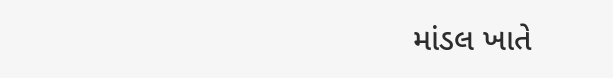માંડલ ખાતે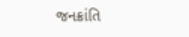જનક્રાંતિ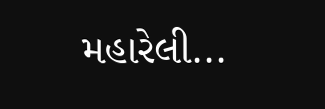મહારેલી...